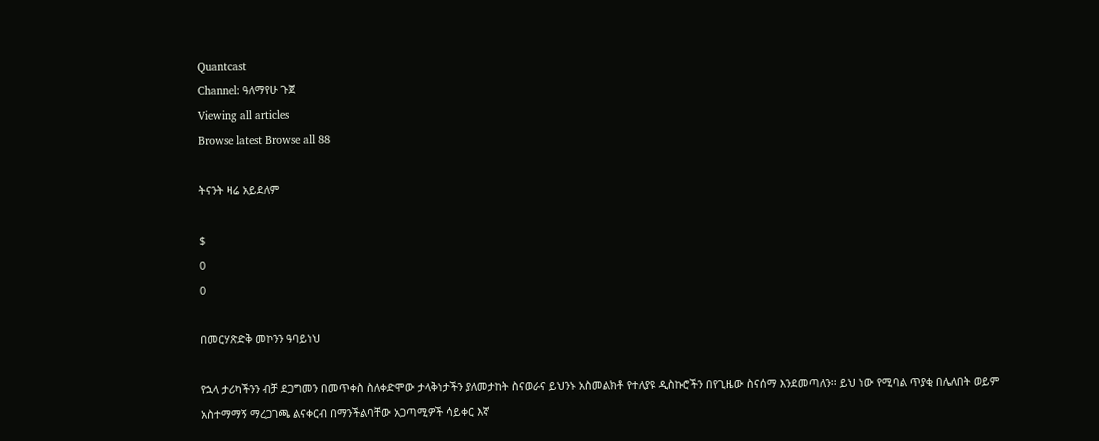Quantcast
Channel: ዓለማየሁ ጉጀ
Viewing all articles
Browse latest Browse all 88

ትናንት ዛሬ አይደለም

$
0
0

በመርሃጽድቅ መኮንን ዓባይነህ

የኋላ ታሪካችንን ብቻ ደጋግመን በመጥቀስ ስለቀድሞው ታላቅነታችን ያለመታከት ስናወራና ይህንኑ አስመልክቶ የተለያዩ ዲስኩሮችን በየጊዜው ስናሰማ እንደመጣለን፡፡ ይህ ነው የሚባል ጥያቂ በሌለበት ወይም አስተማማኝ ማረጋገጫ ልናቀርብ በማንችልባቸው አጋጣሚዎች ሳይቀር እኛ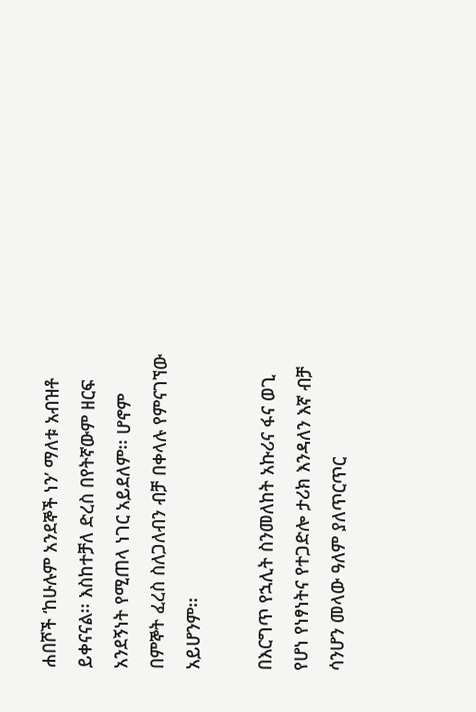ሐበሾች ‘ከሁሉም አንደኞች ነን’ ማለቱ አብዝቶ ይቀናናል፡፡ እስከተቻለ ድረስ በየትኛውም ዘርፍ አንደኝነት የሚጠላ ነገር አይደለም፡፡ ሆኖም በምኞት ፈረስ ስለጋለብን ብቻ በቀላሉ የምናገኘው አይሆንም፡፡

በእርግጥ የኋሊት ስንመለከት አኩሪና ፋና ወጊ የሆነ የነፃነትና የተጋድሎ ታሪክ እንዳለን እኛ ብቻ ሳንሆን መላው ዓለም ያለጥርጥር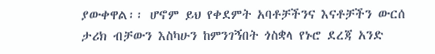ያውቀዋል፡፡ ሆኖም ይህ የቀደምት አባቶቻችንና እናቶቻችን ውርሰ ታሪክ ብቻውን እስካሁን ከምንገኝበት ጎስቋላ የኑሮ ደረጃ አንድ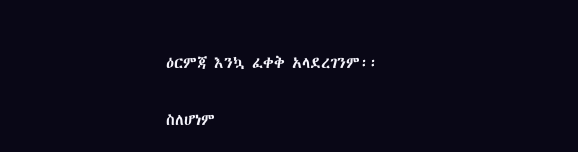ዕርምጃ እንኳ ፈቀቅ አላደረገንም፡፡

ስለሆነም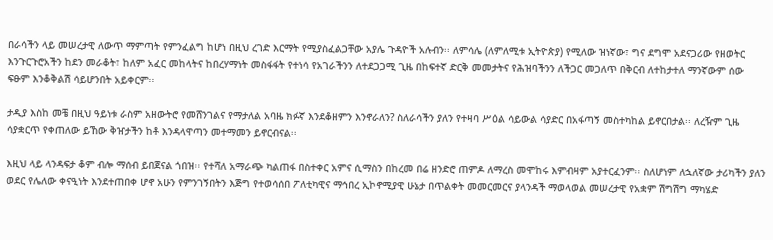በራሳችን ላይ መሠረታዊ ለውጥ ማምጣት የምንፈልግ ከሆነ በዚህ ረገድ እርማት የሚያስፈልጋቸው አያሌ ጉዳዮች አሉብን፡፡ ለምሳሌ (ለምለሚቱ ኢትዮጵያ) የሚለው ዝነኛው፣ ግና ደግሞ አደናጋሪው የዘወትር እንጉርጉሮአችን ከደን መራቆት፣ ከለም አፈር መከላትና ከበረሃማነት መስፋፋት የተነሳ የአገራችንን ለተደጋጋሚ ጊዜ በከፍተኛ ድርቅ መመታትና የሕዝባችንን ለችጋር መጋለጥ በቅርብ ለተከታተለ ማንኛውም ሰው ፍፁም እንቆቅልሽ ሳይሆንበት አይቀርም፡፡

ታዲያ እስከ መቼ በዚህ ዓይነቱ ራስም አዘውትሮ የመሸንገልና የማታለል አባዜ ክፉኛ እንደቆዘምን እንኖራለን? ስለራሳችን ያለን የተዛባ ሥዕል ሳይውል ሳያድር በአፋጣኝ መስተካከል ይኖርበታል፡፡ ለረዥም ጊዜ ሳያቋርጥ የቀጠለው ይኸው ቅዠታችን ከቶ እንዳላዋጣን መተማመን ይኖርብናል፡፡

እዚህ ላይ ላንዳፍታ ቆም ብሎ ማሰብ ይበጀናል ጎበዝ፡፡ የተሻለ አማራጭ ካልጠፋ በስተቀር አምና ሲማስን በከረመ በሬ ዘንድሮ ጠምዶ ለማረስ መሞከሩ እምብዛም አያተርፈንም፡፡ ስለሆነም ለኋለኛው ታሪካችን ያለን ወደር የሌለው ቀናዒነት እንደተጠበቀ ሆኖ አሁን የምንገኝበትን እጅግ የተወሳሰበ ፖለቲካዊና ማኅበረ ኢኮኖሚያዊ ሁኔታ በጥልቀት መመርመርና ያላንዳች ማወላወል መሠረታዊ የአቋም ሽግሽግ ማካሄድ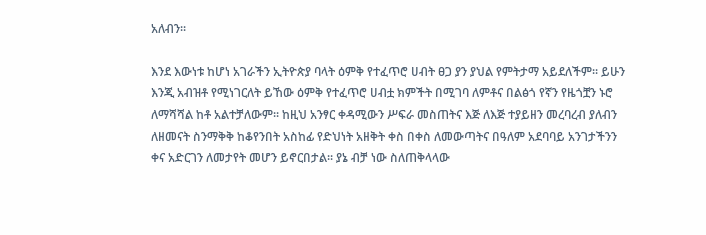አለብን፡፡

እንደ እውነቱ ከሆነ አገራችን ኢትዮጵያ ባላት ዕምቅ የተፈጥሮ ሀብት ፀጋ ያን ያህል የምትታማ አይደለችም፡፡ ይሁን እንጂ አብዝቶ የሚነገርለት ይኸው ዕምቅ የተፈጥሮ ሀብቷ ክምችት በሚገባ ለምቶና በልፅጎ የኛን የዜጎቿን ኑሮ ለማሻሻል ከቶ አልተቻለውም፡፡ ከዚህ አንፃር ቀዳሚውን ሥፍራ መስጠትና እጅ ለእጅ ተያይዘን መረባረብ ያለብን ለዘመናት ስንማቅቅ ከቆየንበት አስከፊ የድህነት አዘቅት ቀስ በቀስ ለመውጣትና በዓለም አደባባይ አንገታችንን ቀና አድርገን ለመታየት መሆን ይኖርበታል፡፡ ያኔ ብቻ ነው ስለጠቅላላው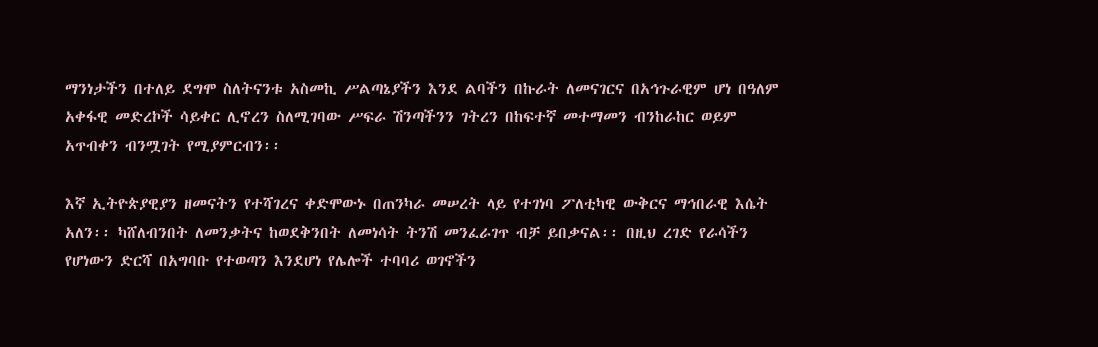ማንነታችን በተለይ ደግሞ ስለትናንቱ አስመኪ ሥልጣኔያችን እንደ ልባችን በኩራት ለመናገርና በአኅጉራዊም ሆነ በዓለም አቀፋዊ መድረኮች ሳይቀር ሊኖረን ስለሚገባው ሥፍራ ሽንጣችንን ገትረን በከፍተኛ መተማመን ብንከራከር ወይም አጥብቀን ብንሟገት የሚያምርብን፡፡

እኛ ኢትዮጵያዊያን ዘመናትን የተሻገረና ቀድሞውኑ በጠንካራ መሠረት ላይ የተገነባ ፖለቲካዊ ውቅርና ማኅበራዊ እሴት አለን፡፡ ካሸለብንበት ለመንቃትና ከወደቅንበት ለመነሳት ትንሽ መንፈራገጥ ብቻ ይበቃናል፡፡ በዚህ ረገድ የራሳችን የሆነውን ድርሻ በአግባቡ የተወጣን እንደሆነ የሌሎች ተባባሪ ወገኖችን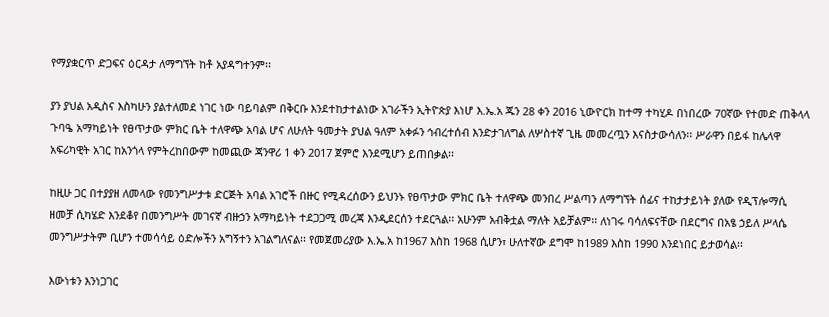የማያቋርጥ ድጋፍና ዕርዳታ ለማግኘት ከቶ አያዳግተንም፡፡

ያን ያህል አዲስና እስካሁን ያልተለመደ ነገር ነው ባይባልም በቅርቡ እንደተከታተልነው አገራችን ኢትዮጵያ እነሆ እ.ኤ.አ ጁን 28 ቀን 2016 ኒውዮርክ ከተማ ተካሂዶ በነበረው 70ኛው የተመድ ጠቅላላ ጉባዔ አማካይነት የፀጥታው ምክር ቤት ተለዋጭ አባል ሆና ለሁለት ዓመታት ያህል ዓለም አቀፉን ኅብረተሰብ እንድታገለግል ለሦስተኛ ጊዜ መመረጧን እናስታውሳለን፡፡ ሥራዋን በይፋ ከሌላዋ አፍሪካዊት አገር ከአንጎላ የምትረከበውም ከመጪው ጃንዋሪ 1 ቀን 2017 ጀምሮ እንደሚሆን ይጠበቃል፡፡

ከዚሁ ጋር በተያያዘ ለመላው የመንግሥታቱ ድርጅት አባል አገሮች በዙር የሚዳረሰውን ይህንኑ የፀጥታው ምክር ቤት ተለዋጭ መንበረ ሥልጣን ለማግኘት ሰፊና ተከታታይነት ያለው የዲፕሎማሲ ዘመቻ ሲካሄድ እንደቆየ በመንግሥት መገናኛ ብዙኃን አማካይነት ተደጋጋሚ መረጃ እንዲደርሰን ተደርጓል፡፡ አሁንም አብቅቷል ማለት አይቻልም፡፡ ለነገሩ ባሳለፍናቸው በደርግና በአፄ ኃይለ ሥላሴ መንግሥታትም ቢሆን ተመሳሳይ ዕድሎችን አግኝተን አገልግለናል፡፡ የመጀመሪያው እ.ኤ.አ ከ1967 እስከ 1968 ሲሆን፣ ሁለተኛው ደግሞ ከ1989 እስከ 1990 እንደነበር ይታወሳል፡፡

እውነቱን እንነጋገር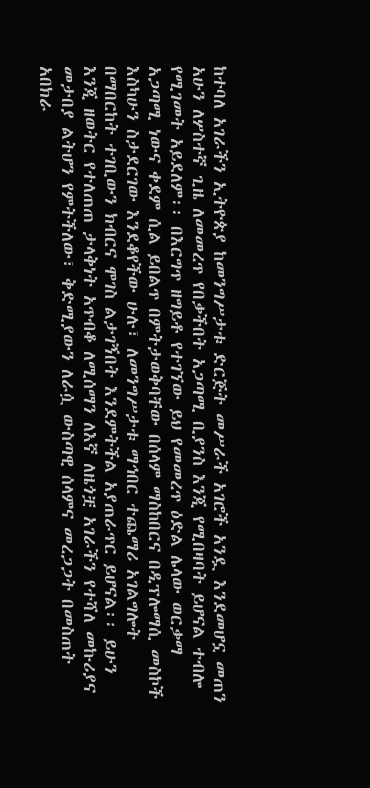ከተባለ አገራችን ኢትዮጵያ ከመንግሥታቱ ድርጅት መሥራች አገሮች አንዷ እንደመሆኗ መጠን አሁን ለሦስተኛ ጊዜ ለመመረጥ የበቃችበት አጋጣሚ ቢያንስ እንጂ የሚበዛባት ይሆናል ተብሎ የሚገመት አይደለም፡፡ በእርግጥ ዘግይቶ የተገኘው ይህ የመመረጥ ዕድል ሌላው ወርቃማ አጋጣሚ ነውና ቀደም ሲል ይበልጥ በምትታወቅባቸው በሰላም ማስከበርና በዲፕሎማሲ መስኮች እስካሁን ስታደርገው እንደቆየችው ሁሉ፣ ለመንግሥታቱ ማኅበር ተጨማሪ አገልግሎት በማበርከት ተገቢውን ክብርና ሞገስ ልታገኝበት እንደምትችል አያጠራጥር ይሆናል፡፡ ይሁን እንጂ ዘወትር የተለጠጠ ታላቅነት አጥብቆ ለሚሰማን ለእኛ ለዜጎቿ አገራችን የተሻለ መኩሪያና መታበያ ልትሆን የምትችለው፣ ቅድሚያውን ለራሷ ውስጣዊ ሰላምና መረጋጋት በመስጠት አበክራ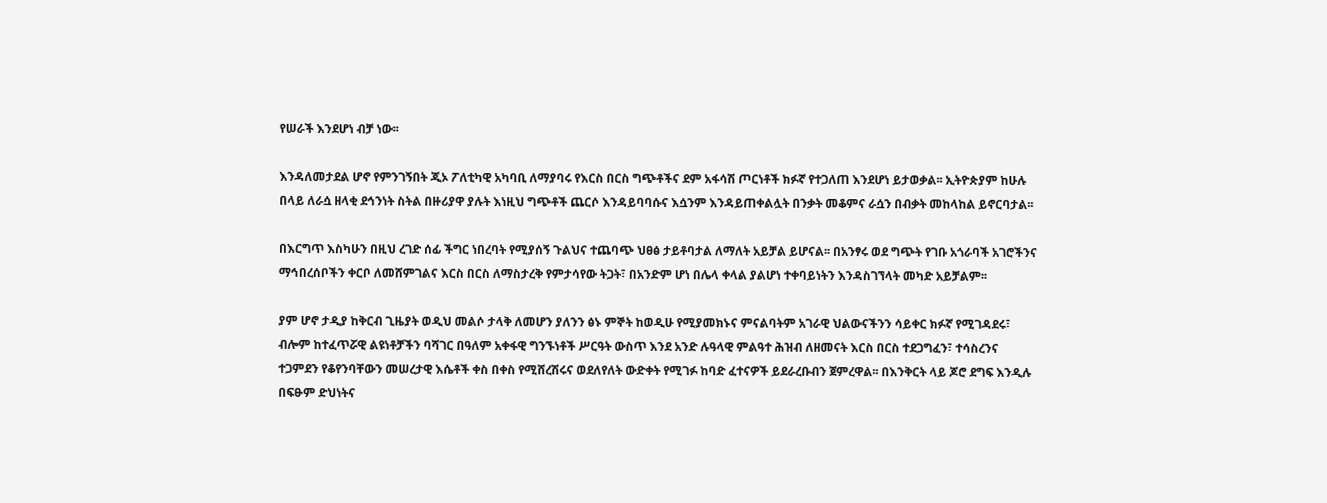የሠራች እንደሆነ ብቻ ነው፡፡

እንዳለመታደል ሆኖ የምንገኝበት ጂኦ ፖለቲካዊ አካባቢ ለማያባሩ የእርስ በርስ ግጭቶችና ደም አፋሳሽ ጦርነቶች ክፉኛ የተጋለጠ እንደሆነ ይታወቃል፡፡ ኢትዮጵያም ከሁሉ በላይ ለራሷ ዘላቂ ደኅንነት ስትል በዙሪያዋ ያሉት እነዚህ ግጭቶች ጨርሶ እንዳይባባሱና እሷንም እንዳይጠቀልሏት በንቃት መቆምና ራሷን በብቃት መከላከል ይኖርባታል፡፡

በእርግጥ እስካሁን በዚህ ረገድ ሰፊ ችግር ነበረባት የሚያሰኝ ጉልህና ተጨባጭ ህፀፅ ታይቶባታል ለማለት አይቻል ይሆናል፡፡ በአንፃሩ ወደ ግጭት የገቡ አጎራባች አገሮችንና ማኅበረሰቦችን ቀርቦ ለመሸምገልና እርስ በርስ ለማስታረቅ የምታሳየው ትጋት፣ በአንድም ሆነ በሌላ ቀላል ያልሆነ ተቀባይነትን እንዳስገኘላት መካድ አይቻልም፡፡

ያም ሆኖ ታዲያ ከቅርብ ጊዜያት ወዲህ መልሶ ታላቅ ለመሆን ያለንን ፅኑ ምኞት ከወዲሁ የሚያመክኑና ምናልባትም አገራዊ ህልውናችንን ሳይቀር ክፉኛ የሚገዳደሩ፣ ብሎም ከተፈጥሯዊ ልዩነቶቻችን ባሻገር በዓለም አቀፋዊ ግንኙነቶች ሥርዓት ውስጥ እንደ አንድ ሉዓላዊ ምልዓተ ሕዝብ ለዘመናት እርስ በርስ ተደጋግፈን፣ ተሳስረንና ተጋምደን የቆየንባቸውን መሠረታዊ እሴቶች ቀስ በቀስ የሚሸረሽሩና ወደለየለት ውድቀት የሚገፉ ከባድ ፈተናዎች ይደራረቡብን ጀምረዋል፡፡ በእንቅርት ላይ ጆሮ ደግፍ እንዲሉ በፍፁም ድህነትና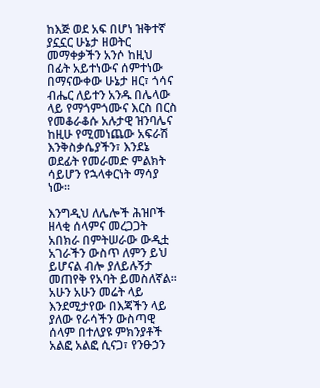ከእጅ ወደ አፍ በሆነ ዝቅተኛ ያኗኗር ሁኔታ ዘወትር መማቀቃችን አንሶ ከዚህ በፊት አይተነውና ሰምተነው በማናውቀው ሁኔታ ዘር፣ ጎሳና ብሔር ለይተን አንዱ በሌላው ላይ የማጎምጎሙና እርስ በርስ የመቆራቆሱ አሉታዊ ዝንባሌና ከዚሁ የሚመነጨው አፍራሽ እንቅስቃሴያችን፣ እንደኔ ወደፊት የመራመድ ምልክት ሳይሆን የኋላቀርነት ማሳያ ነው፡፡

እንግዲህ ለሌሎች ሕዝቦች ዘላቂ ሰላምና መረጋጋት አበክራ በምትሠራው ውዲቷ አገራችን ውስጥ ለምን ይህ ይሆናል ብሎ ያለይሉኝታ መጠየቅ የአባት ይመስለኛል፡፡ አሁን አሁን መሬት ላይ እንደሚታየው በእጃችን ላይ ያለው የራሳችን ውስጣዊ ሰላም በተለያዩ ምክንያቶች አልፎ አልፎ ሲናጋ፣ የንፁኃን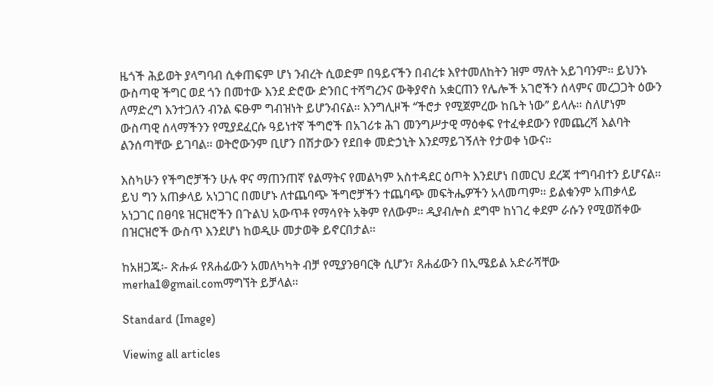ዜጎች ሕይወት ያላግባብ ሲቀጠፍም ሆነ ንብረት ሲወድም በዓይናችን በብረቱ እየተመለከትን ዝም ማለት አይገባንም፡፡ ይህንኑ ውስጣዊ ችግር ወደ ጎን በመተው እንደ ድሮው ድንበር ተሻግረንና ውቅያኖስ አቋርጠን የሌሎች አገሮችን ሰላምና መረጋጋት ዕውን ለማድረግ እንተጋለን ብንል ፍፁም ግብዝነት ይሆንብናል፡፡ እንግሊዞች ‘‘ችሮታ የሚጀምረው ከቤት ነው’’ ይላሉ፡፡ ስለሆነም ውስጣዊ ሰላማችንን የሚያደፈርሱ ዓይነተኛ ችግሮች በአገሪቱ ሕገ መንግሥታዊ ማዕቀፍ የተፈቀደውን የመጨረሻ እልባት ልንሰጣቸው ይገባል፡፡ ወትሮውንም ቢሆን በሽታውን የደበቀ መድኃኒት እንደማይገኝለት የታወቀ ነውና፡፡

እስካሁን የችግሮቻችን ሁሉ ዋና ማጠንጠኛ የልማትና የመልካም አስተዳደር ዕጦት እንደሆነ በመርህ ደረጃ ተግባብተን ይሆናል፡፡ ይህ ግን አጠቃላይ አነጋገር በመሆኑ ለተጨባጭ ችግሮቻችን ተጨባጭ መፍትሔዎችን አላመጣም፡፡ ይልቁንም አጠቃላይ አነጋገር በፀባዩ ዝርዝሮችን በጉልህ አውጥቶ የማሳየት አቅም የለውም፡፡ ዲያብሎስ ደግሞ ከነገረ ቀደም ራሱን የሚወሽቀው በዝርዝሮች ውስጥ እንደሆነ ከወዲሁ መታወቅ ይኖርበታል፡፡

ከአዘጋጁ፡- ጽሑፉ የጸሐፊውን አመለካካት ብቻ የሚያንፀባርቅ ሲሆን፣ ጸሐፊውን በኢሜይል አድራሻቸው merha1@gmail.comማግኘት ይቻላል፡፡

Standard (Image)

Viewing all articles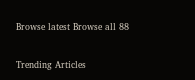Browse latest Browse all 88

Trending Articles